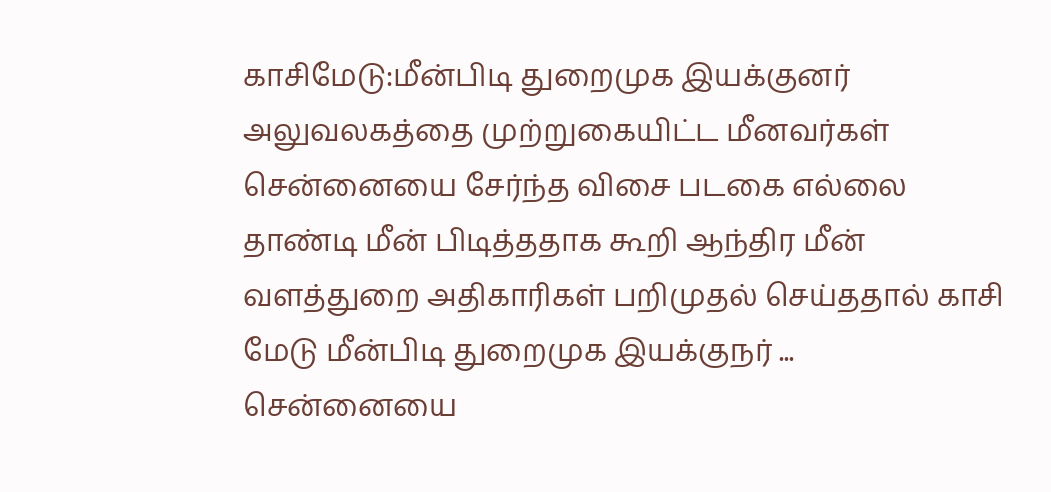காசிமேடு:மீன்பிடி துறைமுக இயக்குனர் அலுவலகத்தை முற்றுகையிட்ட மீனவர்கள்
சென்னையை சேர்ந்த விசை படகை எல்லை தாண்டி மீன் பிடித்ததாக கூறி ஆந்திர மீன் வளத்துறை அதிகாரிகள் பறிமுதல் செய்ததால் காசி மேடு மீன்பிடி துறைமுக இயக்குநர் ...
சென்னையை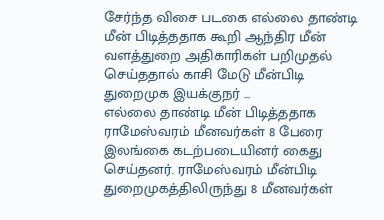சேர்ந்த விசை படகை எல்லை தாண்டி மீன் பிடித்ததாக கூறி ஆந்திர மீன் வளத்துறை அதிகாரிகள் பறிமுதல் செய்ததால் காசி மேடு மீன்பிடி துறைமுக இயக்குநர் ...
எல்லை தாண்டி மீன் பிடித்ததாக ராமேஸ்வரம் மீனவர்கள் 8 பேரை இலங்கை கடற்படையினர் கைது செய்தனர். ராமேஸ்வரம் மீன்பிடி துறைமுகத்திலிருந்து 8 மீனவர்கள்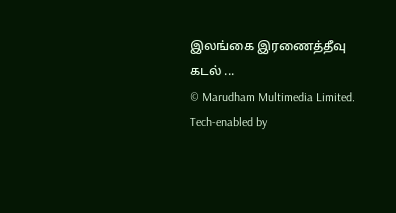இலங்கை இரணைத்தீவு கடல் ...
© Marudham Multimedia Limited.
Tech-enabled by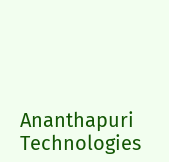Ananthapuri Technologies